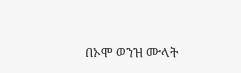በኦሞ ወንዝ ሙላት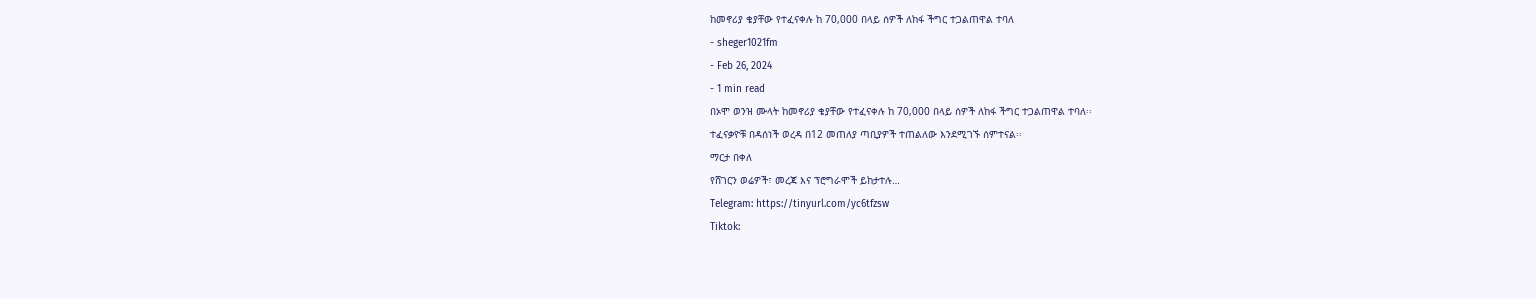ከመኖሪያ ቄያቸው የተፈናቀሉ ከ 70,000 በላይ ሰዎች ለከፋ ችግር ተጋልጠዋል ተባለ
- sheger1021fm
- Feb 26, 2024
- 1 min read
በኦሞ ወንዝ ሙላት ከመኖሪያ ቄያቸው የተፈናቀሉ ከ 70,000 በላይ ሰዎች ለከፋ ችግር ተጋልጠዋል ተባለ፡፡
ተፈናቃዮቹ በዳሰነች ወረዳ በ12 መጠለያ ጣቢያዎች ተጠልለው እንደሚገኙ ሰምተናል፡፡
ማርታ በቀለ
የሸገርን ወሬዎች፣ መረጃ እና ፕሮግራሞች ይከታተሉ…
Telegram: https://tinyurl.com/yc6tfzsw
Tiktok: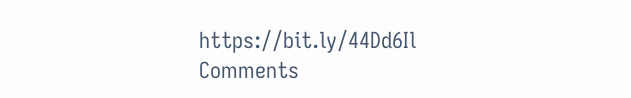https://bit.ly/44Dd6Il
Comments